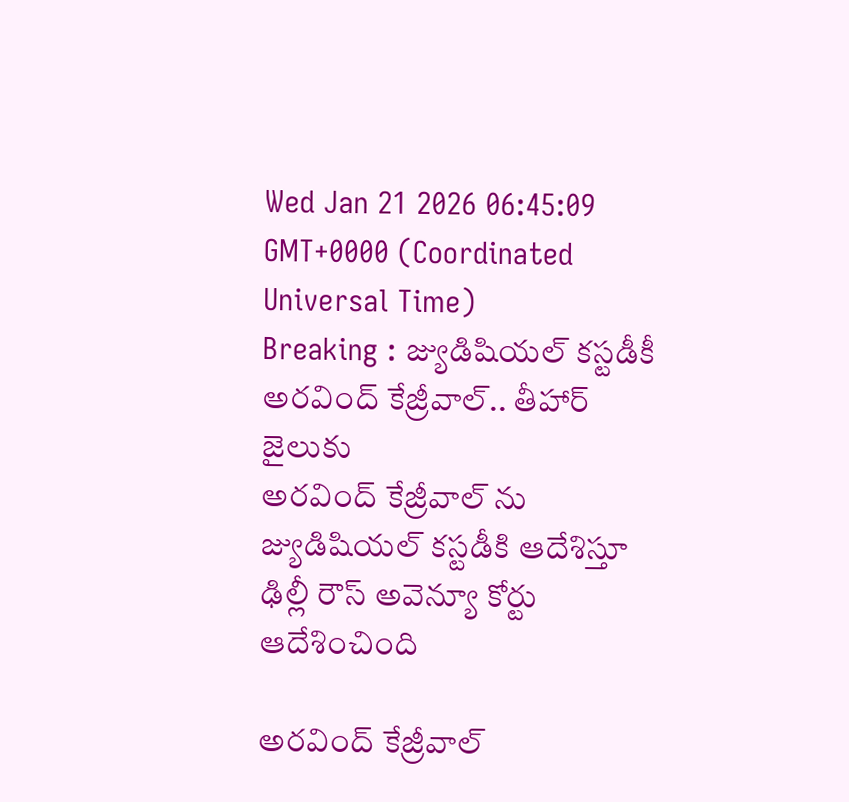Wed Jan 21 2026 06:45:09 GMT+0000 (Coordinated Universal Time)
Breaking : జ్యుడిషియల్ కస్టడీకీ అరవింద్ కేజ్రీవాల్.. తీహార్ జైలుకు
అరవింద్ కేజ్రీవాల్ ను జ్యుడిషియల్ కస్టడీకి ఆదేశిస్తూ ఢిల్లీ రౌస్ అవెన్యూ కోర్టు ఆదేశించింది

అరవింద్ కేజ్రీవాల్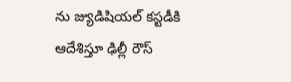ను జ్యుడిషియల్ కస్టడీకి ఆదేశిస్తూ ఢిల్లీ రౌస్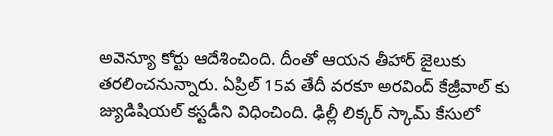అవెన్యూ కోర్టు ఆదేశించింది. దీంతో ఆయన తీహార్ జైలుకు తరలించనున్నారు. ఏప్రిల్ 15వ తేదీ వరకూ అరవింద్ కేజ్రీవాల్ కు జ్యుడిషియల్ కస్టడీని విధించింది. ఢిల్లీ లిక్కర్ స్కామ్ కేసులో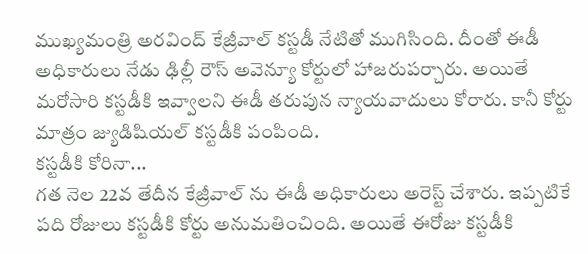ముఖ్యమంత్రి అరవింద్ కేజ్రీవాల్ కస్టడీ నేటితో ముగిసింది. దీంతో ఈడీ అధికారులు నేడు ఢిల్లీ రౌస్ అవెన్యూ కోర్టులో హాజరుపర్చారు. అయితే మరోసారి కస్టడీకి ఇవ్వాలని ఈడీ తరుపున న్యాయవాదులు కోరారు. కానీ కోర్టు మాత్రం జ్యుడిషియల్ కస్టడీకి పంపింది.
కస్టడీకి కోరినా...
గత నెల 22వ తేదీన కేజ్రీవాల్ ను ఈడీ అధికారులు అరెస్ట్ చేశారు. ఇప్పటికే పది రోజులు కస్టడీకి కోర్టు అనుమతించింది. అయితే ఈరోజు కస్టడీకి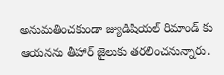అనుమతించకుండా జ్యుడిషియల్ రిమాండ్ కు ఆయనను తీహార్ జైలుకు తరలించనున్నారు.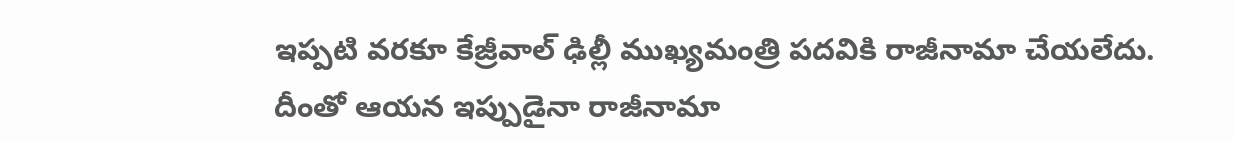ఇప్పటి వరకూ కేజ్రీవాల్ ఢిల్లీ ముఖ్యమంత్రి పదవికి రాజీనామా చేయలేదు. దీంతో ఆయన ఇప్పుడైనా రాజీనామా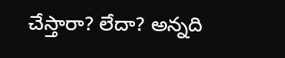చేస్తారా? లేదా? అన్నది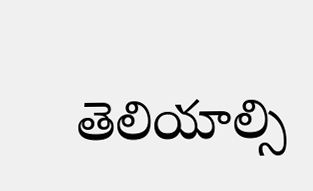తెలియాల్సి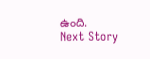ఉంది.
Next Story